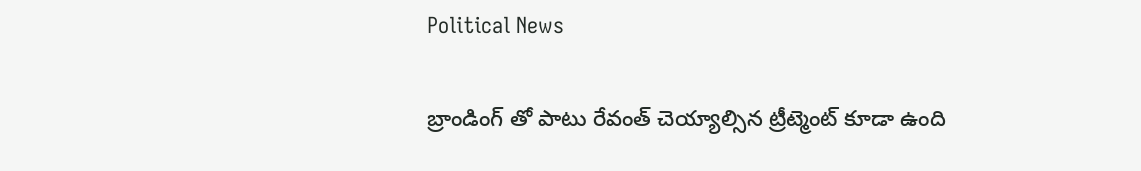Political News

బ్రాండింగ్ తో పాటు రేవంత్ చెయ్యాల్సిన ట్రీట్మెంట్ కూడా ఉంది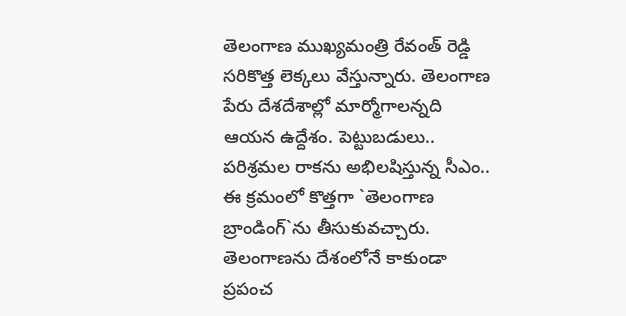తెలంగాణ ముఖ్య‌మంత్రి రేవంత్ రెడ్డి సరికొత్త లెక్క‌లు వేస్తున్నారు. తెలంగాణ పేరు దేశ‌దేశాల్లో మార్మోగాల‌న్న‌ది ఆయ‌న ఉద్దేశం. పెట్టుబడులు.. ప‌రిశ్ర‌మ‌ల రాక‌ను అభిల‌షిస్తున్న సీఎం.. ఈ క్ర‌మంలో కొత్త‌గా `తెలంగాణ బ్రాండింగ్‌`ను తీసుకువ‌చ్చారు. తెలంగాణ‌ను దేశంలోనే కాకుండా ప్ర‌పంచ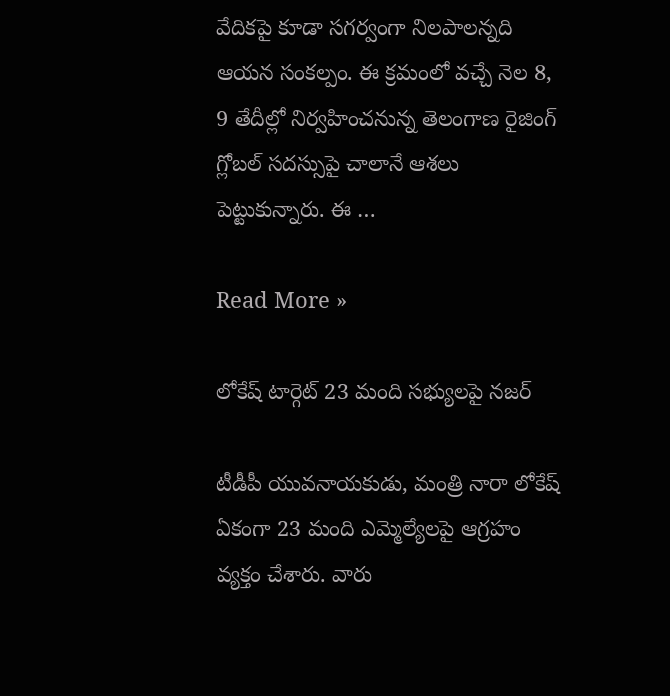వేదికపై కూడా స‌గ‌ర్వంగా నిల‌పాల‌న్న‌ది ఆయ‌న సంక‌ల్పం. ఈ క్ర‌మంలో వ‌చ్చే నెల 8, 9 తేదీల్లో నిర్వ‌హించ‌నున్న తెలంగాణ రైజింగ్ గ్లోబ‌ల్ స‌ద‌స్సుపై చాలానే ఆశ‌లు పెట్టుకున్నారు. ఈ …

Read More »

లోకేష్ టార్గెట్ 23 మంది సభ్యులపై నజర్

టీడీపీ యువనాయకుడు, మంత్రి నారా లోకేష్ ఏకంగా 23 మంది ఎమ్మెల్యేలపై ఆగ్రహం వ్యక్తం చేశారు. వారు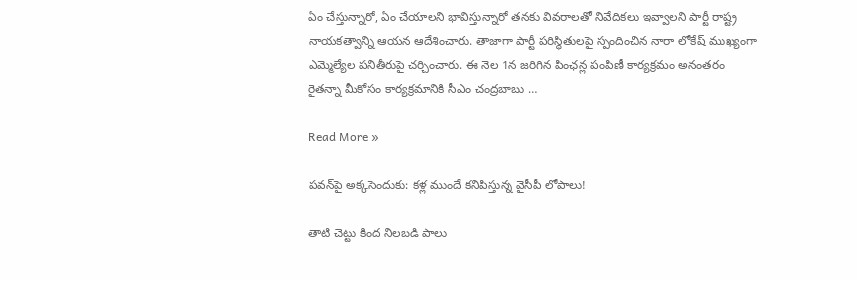ఏం చేస్తున్నారో, ఏం చేయాలని భావిస్తున్నారో తనకు వివరాలతో నివేదికలు ఇవ్వాలని పార్టీ రాష్ట్ర నాయకత్వాన్ని ఆయన ఆదేశించారు. తాజాగా పార్టీ పరిస్థితులపై స్పందించిన నారా లోకేష్ ముఖ్యంగా ఎమ్మెల్యేల పనితీరుపై చర్చించారు. ఈ నెల 1న జరిగిన పింఛన్ల పంపిణీ కార్యక్రమం అనంతరం రైతన్నా మీకోసం కార్యక్రమానికి సీఎం చంద్రబాబు …

Read More »

ప‌వ‌న్‌పై అక్క‌సెందుకు: క‌ళ్ల ముందే క‌నిపిస్తున్న వైసీపీ లోపాలు!

తాటి చెట్టు కింద నిల‌బడి పాలు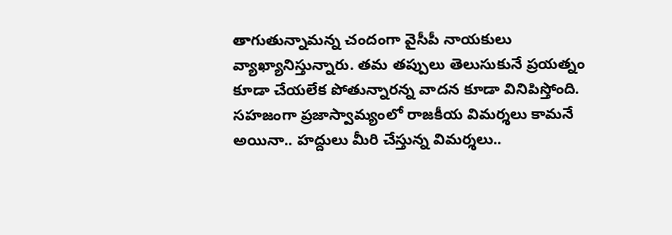తాగుతున్నామ‌న్న చందంగా వైసీపీ నాయ‌కులు వ్యాఖ్యానిస్తున్నారు. త‌మ త‌ప్పులు తెలుసుకునే ప్ర‌య‌త్నం కూడా చేయ‌లేక పోతున్నార‌న్న వాద‌న కూడా వినిపిస్తోంది. స‌హ‌జంగా ప్ర‌జాస్వామ్యంలో రాజ‌కీయ విమ‌ర్శ‌లు కామ‌నే అయినా.. హ‌ద్దులు మీరి చేస్తున్న విమ‌ర్శ‌లు..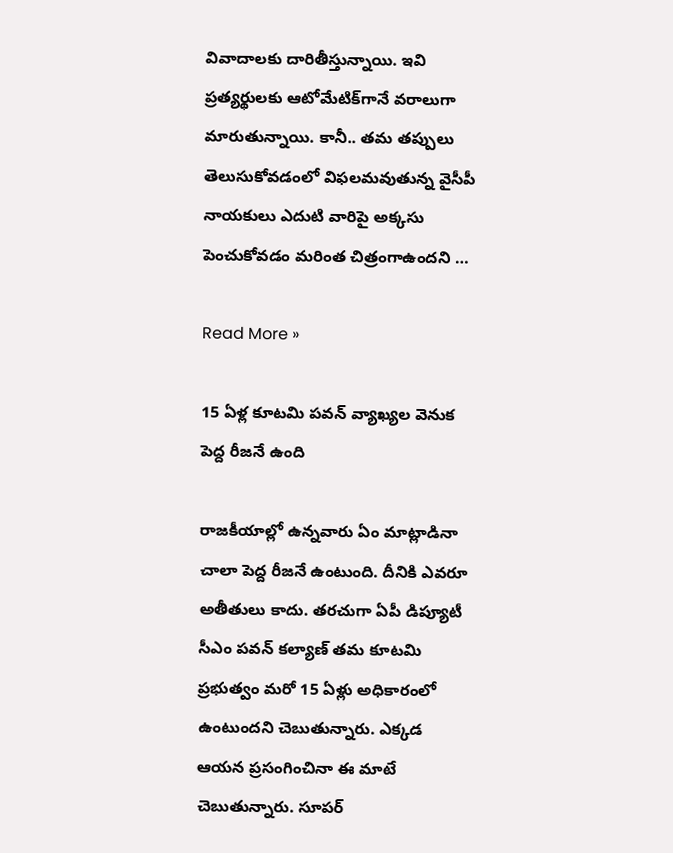వివాదాల‌కు దారితీస్తున్నాయి. ఇవి ప్ర‌త్య‌ర్థుల‌కు ఆటోమేటిక్‌గానే వ‌రాలుగా మారుతున్నాయి. కానీ.. త‌మ త‌ప్పులు తెలుసుకోవ‌డంలో విఫ‌ల‌మ‌వుతున్న వైసీపీ నాయ‌కులు ఎదుటి వారిపై అక్క‌సు పెంచుకోవ‌డం మ‌రింత చిత్రంగాఉంద‌ని …

Read More »

15 ఏళ్ల కూటమి పవన్ వ్యాఖ్యల వెనుక పెద్ద రీజనే ఉంది

రాజకీయాల్లో ఉన్నవారు ఏం మాట్లాడినా చాలా పెద్ద రీజనే ఉంటుంది. దీనికి ఎవరూ అతీతులు కాదు. తరచుగా ఏపీ డిప్యూటీ సీఎం పవన్ కల్యాణ్ తమ కూటమి ప్రభుత్వం మరో 15 ఏళ్లు అధికారంలో ఉంటుందని చెబుతున్నారు. ఎక్కడ ఆయన ప్రసంగించినా ఈ మాటే చెబుతున్నారు. సూపర్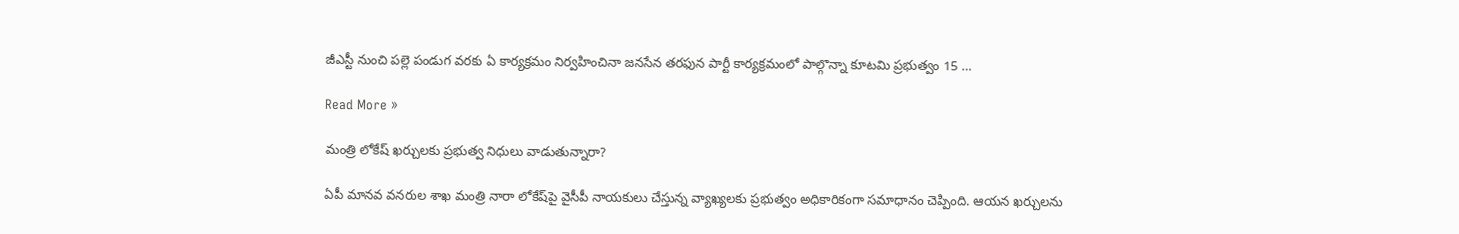జీఎస్టీ నుంచి పల్లె పండుగ వరకు ఏ కార్యక్రమం నిర్వహించినా జనసేన తరఫున పార్టీ కార్యక్రమంలో పాల్గొన్నా కూటమి ప్రభుత్వం 15 …

Read More »

మంత్రి లోకేష్ ఖర్చులకు ప్రభుత్వ నిధులు వాడుతున్నారా?

ఏపీ మాన‌వ వ‌న‌రుల శాఖ మంత్రి నారా లోకేష్‌పై వైసీపీ నాయ‌కులు చేస్తున్న వ్యాఖ్య‌ల‌కు ప్ర‌భుత్వం అధికారికంగా స‌మాధానం చెప్పింది. ఆయ‌న ఖ‌ర్చుల‌ను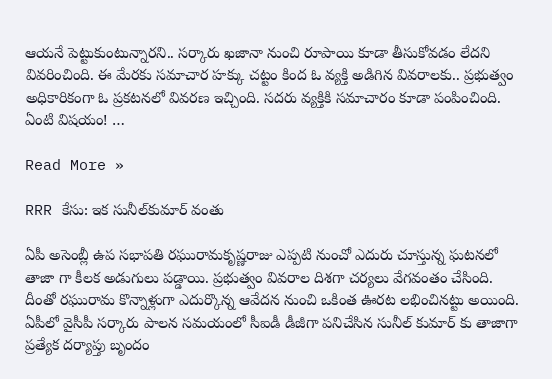ఆయ‌నే పెట్టుకుంటున్నార‌ని.. స‌ర్కారు ఖ‌జానా నుంచి రూపాయి కూడా తీసుకోవ‌డం లేద‌ని వివ‌రించింది. ఈ మేర‌కు స‌మాచార హ‌క్కు చ‌ట్టం కింద‌ ఓ వ్య‌క్తి అడిగిన వివ‌రాల‌కు.. ప్ర‌భుత్వం అధికారికంగా ఓ ప్ర‌క‌ట‌నలో వివ‌ర‌ణ ఇచ్చింది. స‌ద‌రు వ్య‌క్తికి స‌మాచారం కూడా పంపించింది. ఏంటి విష‌యం! …

Read More »

RRR కేసు: ఇక సునీల్‌కుమార్ వంతు

ఏపీ అసెంబ్లీ ఉప సభాపతి రఘురామకృష్ణరాజు ఎప్పటి నుంచో ఎదురు చూస్తున్న ఘటనలో తాజా గా కీలక అడుగులు పడ్డాయి. ప్రభుత్వం వివరాల దిశగా చర్యలు వేగవంతం చేసింది. దీంతో రఘురామ కొన్నాళ్లుగా ఎదుర్కొన్న ఆవేదన నుంచి ఒకింత ఊరట లభించినట్టు అయింది. ఏపీలో వైసీపీ సర్కారు పాలన సమయంలో సీఐడీ డీజీగా పనిచేసిన సునీల్ కుమార్ కు తాజాగా ప్రత్యేక దర్యాప్తు బృందం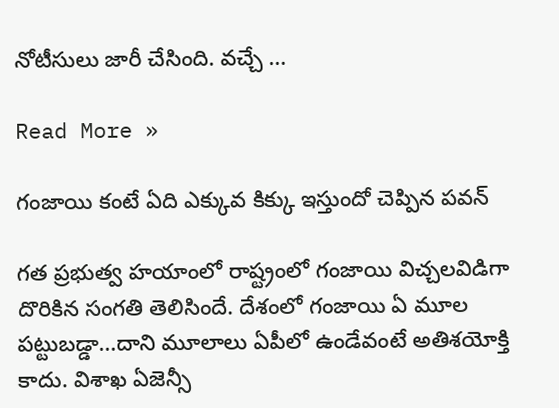నోటీసులు జారీ చేసింది. వచ్చే …

Read More »

గంజాయి కంటే ఏది ఎక్కువ కిక్కు ఇస్తుందో చెప్పిన పవన్

గత ప్రభుత్వ హయాంలో రాష్ట్రంలో గంజాయి విచ్చలవిడిగా దొరికిన సంగతి తెలిసిందే. దేశంలో గంజాయి ఏ మూల పట్టుబడ్డా…దాని మూలాలు ఏపీలో ఉండేవంటే అతిశయోక్తి కాదు. విశాఖ ఏజెన్సీ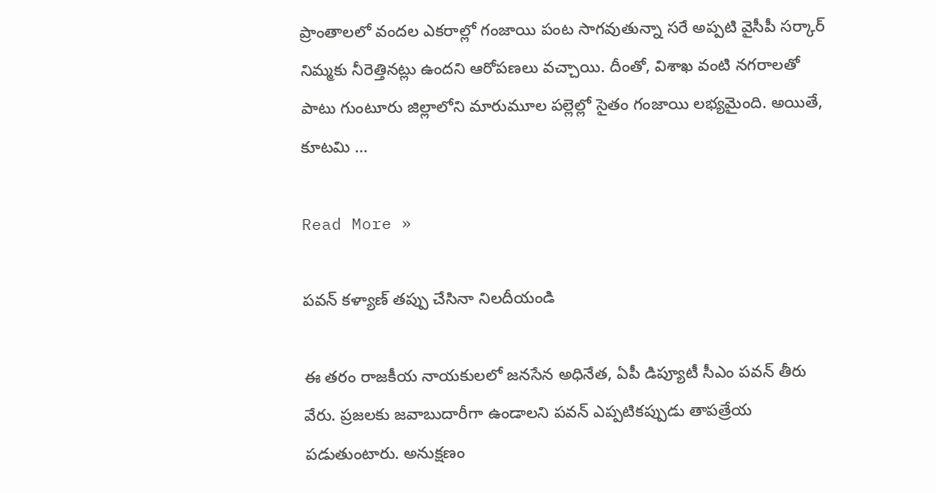ప్రాంతాలలో వందల ఎకరాల్లో గంజాయి పంట సాగవుతున్నా సరే అప్పటి వైసీపీ సర్కార్ నిమ్మకు నీరెత్తినట్లు ఉందని ఆరోపణలు వచ్చాయి. దీంతో, విశాఖ వంటి నగరాలతో పాటు గుంటూరు జిల్లాలోని మారుమూల పల్లెల్లో సైతం గంజాయి లభ్యమైంది. అయితే, కూటమి …

Read More »

పవన్ కళ్యాణ్ తప్పు చేసినా నిలదీయండి

ఈ తరం రాజకీయ నాయకులలో జనసేన అధినేత, ఏపీ డిప్యూటీ సీఎం పవన్ తీరు వేరు. ప్రజలకు జవాబుదారీగా ఉండాలని పవన్ ఎప్పటికప్పుడు తాపత్రేయ పడుతుంటారు. అనుక్షణం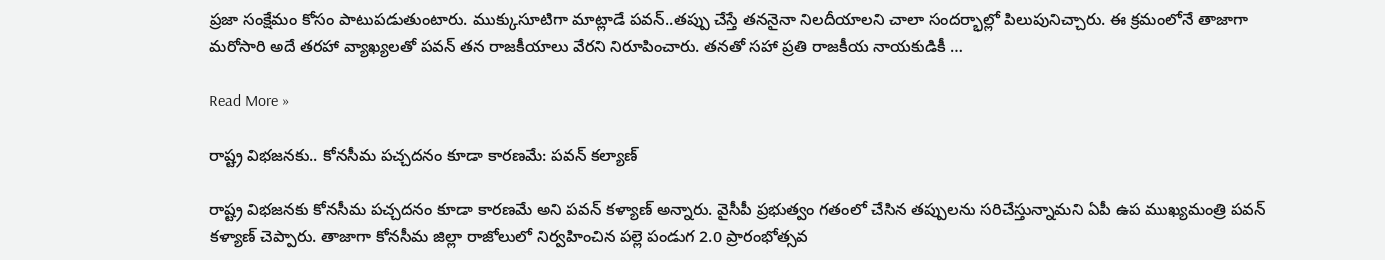ప్రజా సంక్షేమం కోసం పాటుపడుతుంటారు. ముక్కుసూటిగా మాట్లాడే పవన్..తప్పు చేస్తే తననైనా నిలదీయాలని చాలా సందర్భాల్లో పిలుపునిచ్చారు. ఈ క్రమంలోనే తాజాగా మరోసారి అదే తరహా వ్యాఖ్యలతో పవన్ తన రాజకీయాలు వేరని నిరూపించారు. తనతో సహా ప్రతి రాజకీయ నాయకుడికీ …

Read More »

రాష్ట్ర విభ‌జ‌న‌కు.. కోన‌సీమ పచ్చదనం కూడా కార‌ణ‌మే: ప‌వ‌న్ క‌ల్యాణ్

రాష్ట్ర విభజనకు కోనసీమ పచ్చదనం కూడా కారణమే అని పవన్ కళ్యాణ్ అన్నారు. వైసీపీ ప్రభుత్వం గతంలో చేసిన తప్పులను సరిచేస్తున్నామని ఏపీ ఉప ముఖ్యమంత్రి పవన్ కళ్యాణ్ చెప్పారు. తాజాగా కోనసీమ జిల్లా రాజోలులో నిర్వహించిన పల్లె పండుగ 2.0 ప్రారంభోత్సవ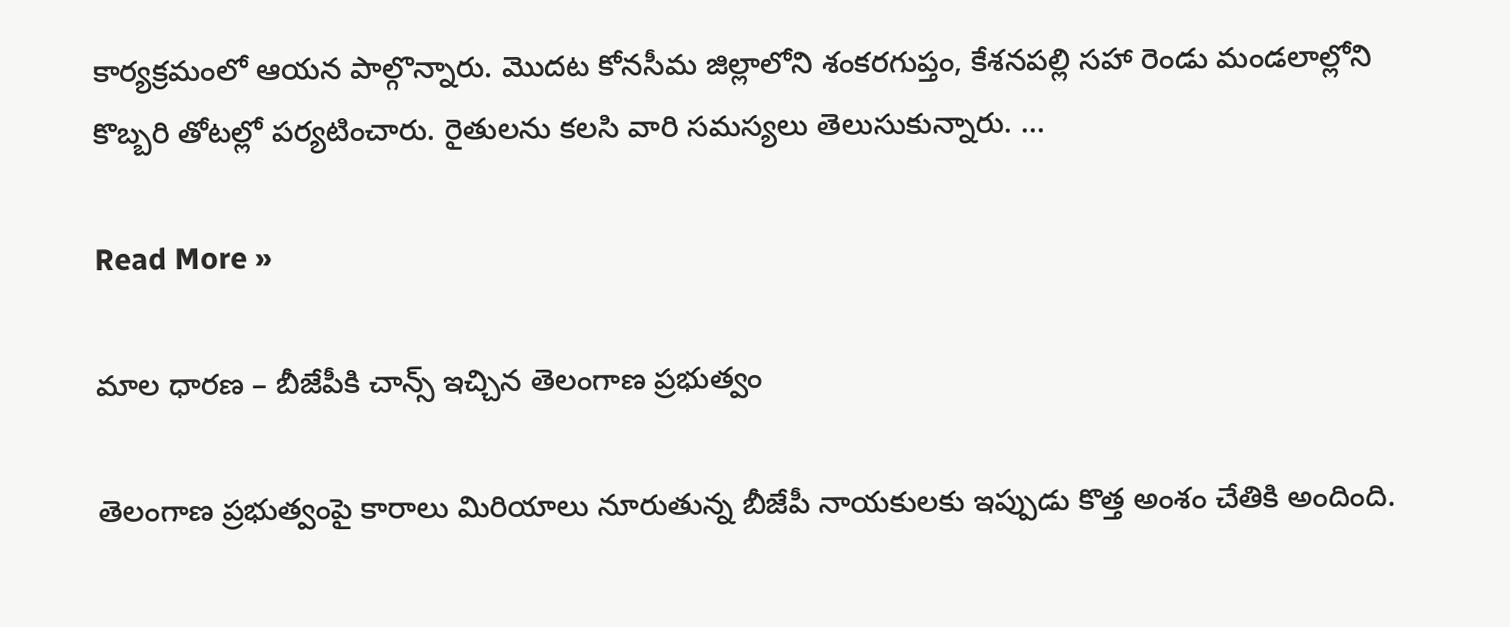కార్యక్రమంలో ఆయన పాల్గొన్నారు. మొదట కోనసీమ జిల్లాలోని శంకరగుప్తం, కేశనపల్లి సహా రెండు మండలాల్లోని కొబ్బరి తోటల్లో పర్యటించారు. రైతులను కలసి వారి సమస్యలు తెలుసుకున్నారు. …

Read More »

మాల ధారణ – బీజేపీకి చాన్స్ ఇచ్చిన తెలంగాణ ప్రభుత్వం

తెలంగాణ ప్రభుత్వంపై కారాలు మిరియాలు నూరుతున్న బీజేపీ నాయకులకు ఇప్పుడు కొత్త అంశం చేతికి అందింది.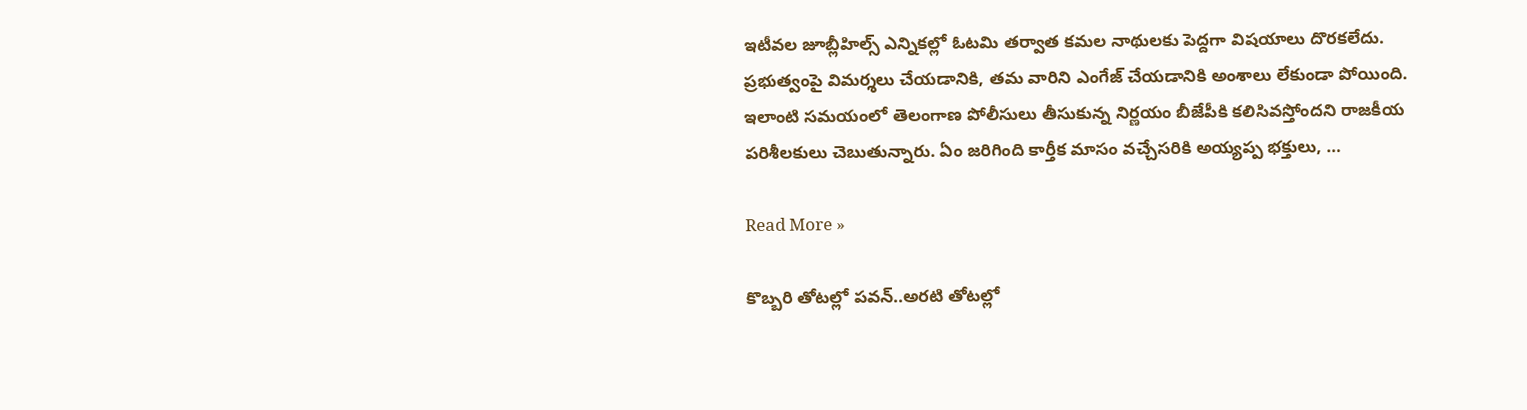ఇటీవల జూబ్లీహిల్స్ ఎన్నికల్లో ఓటమి తర్వాత కమల నాథులకు పెద్దగా విషయాలు దొరకలేదు. ప్రభుత్వంపై విమర్శలు చేయడానికి, తమ వారిని ఎంగేజ్ చేయడానికి అంశాలు లేకుండా పోయింది. ఇలాంటి సమయంలో తెలంగాణ పోలీసులు తీసుకున్న నిర్ణయం బీజేపీకి కలిసివస్తోందని రాజకీయ పరిశీలకులు చెబుతున్నారు. ఏం జరిగింది కార్తీక మాసం వచ్చేసరికి అయ్యప్ప భక్తులు, …

Read More »

కొబ్బరి తోటల్లో పవన్..అరటి తోటల్లో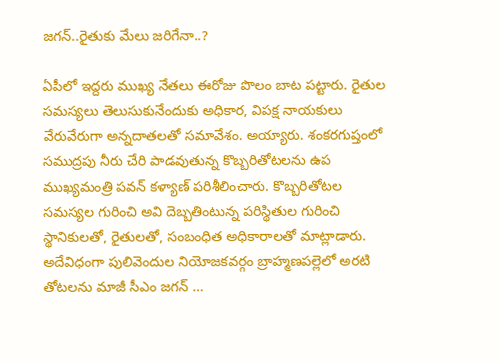జగన్..రైతుకు మేలు జరిగేనా..?

ఏపీలో ఇద్దరు ముఖ్య నేతలు ఈరోజు పొలం బాట పట్టారు. రైతుల సమస్యలు తెలుసుకునేందుకు అధికార, విపక్ష నాయకులు వేరువేరుగా అన్నదాతలతో సమావేశం. అయ్యారు. శంకరగుప్తంలో సముద్రపు నీరు చేరి పాడవుతున్న కొబ్బరితోటలను ఉప ముఖ్యమంత్రి పవన్ కళ్యాణ్ పరిశీలించారు. కొబ్బరితోటల సమస్యల గురించి అవి దెబ్బతింటున్న పరిస్థితుల గురించి స్థానికులతో, రైతులతో, సంబంధిత అధికారాలతో మాట్లాడారు. అదేవిధంగా పులివెందుల నియోజకవర్గం బ్రాహ్మణపల్లెలో అరటి తోటలను మాజీ సీఎం జగన్ …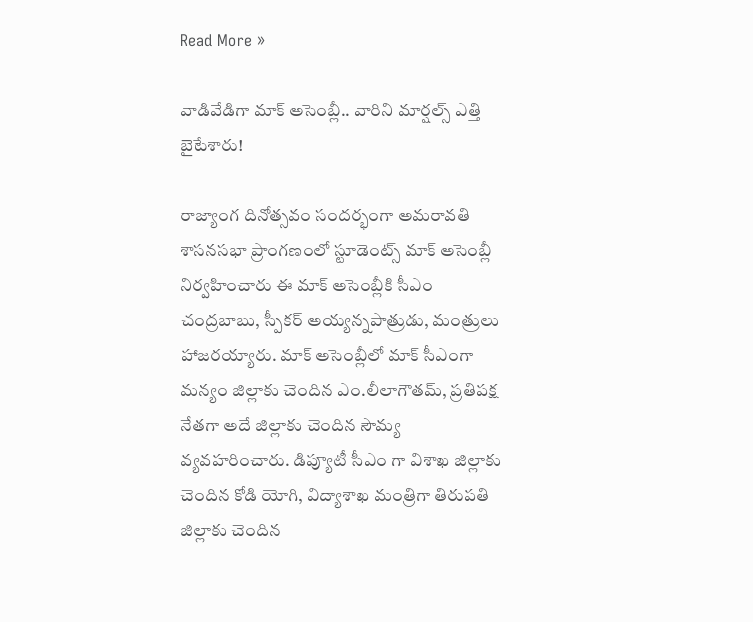Read More »

వాడివేడిగా మాక్ అసెంబ్లీ.. వారిని మార్షల్స్ ఎత్తి బైటేశారు!

రాజ్యాంగ దినోత్సవం సందర్భంగా అమరావతి శాసనసభా ప్రాంగణంలో స్టూడెంట్స్ మాక్ అసెంబ్లీ నిర్వహించారు ఈ మాక్ అసెంబ్లీకి సీఎం చంద్రబాబు, స్పీకర్ అయ్యన్నపాత్రుడు, మంత్రులు హాజరయ్యారు. మాక్ అసెంబ్లీలో మాక్‌ సీఎంగా మన్యం జిల్లాకు చెందిన ఎం.లీలాగౌతమ్‌, ప్రతిపక్ష నేతగా అదే జిల్లాకు చెందిన సౌమ్య వ్యవహరించారు. డిప్యూటీ సీఎం గా విశాఖ జిల్లాకు చెందిన కోడి యోగి, విద్యాశాఖ మంత్రిగా తిరుపతి జిల్లాకు చెందిన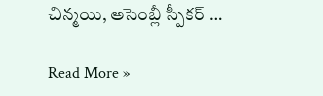చిన్మయి, అసెంబ్లీ స్పీకర్ …

Read More »